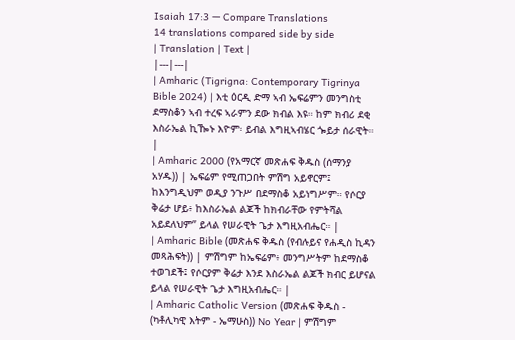Isaiah 17:3 — Compare Translations
14 translations compared side by side
| Translation | Text |
|---|---|
| Amharic (Tigrigna: Contemporary Tigrinya Bible 2024) | እቲ ዕርዲ ድማ ኣብ ኤፍሬምን መንግስቲ ደማስቆን ኣብ ተረፍ ኣራምን ደው ክብል እዩ። ከም ክብሪ ደቂ እስራኤል ኪዀኑ እዮም፡ ይብል እግዚኣብሄር ጐይታ ሰራዊት። |
| Amharic 2000 (የአማርኛ መጽሐፍ ቅዱስ (ሰማንያ አሃዱ)) | ኤፍሬም የሚጠጋበት ምሽግ አይኖርም፤ ከእንግዲህም ወዲያ ንጉሥ በደማስቆ አይነግሥም። የሶርያ ቅሬታ ሆይ፥ ከእስራኤል ልጆች ከክብራቸው የምትሻል አይደለህም” ይላል የሠራዊት ጌታ እግዚአብሔር። |
| Amharic Bible (መጽሐፍ ቅዱስ (የብሉይና የሐዲስ ኪዳን መጻሕፍት)) | ምሽግም ከኤፍሬም፥ መንግሥትም ከደማስቆ ተወገደች፤ የሶርያም ቅሬታ እንደ እስራኤል ልጆች ክብር ይሆናል ይላል የሠራዊት ጌታ እግዚአብሔር። |
| Amharic Catholic Version (መጽሐፍ ቅዱስ - (ካቶሊካዊ እትም - ኤማሁስ)) No Year | ምሽግም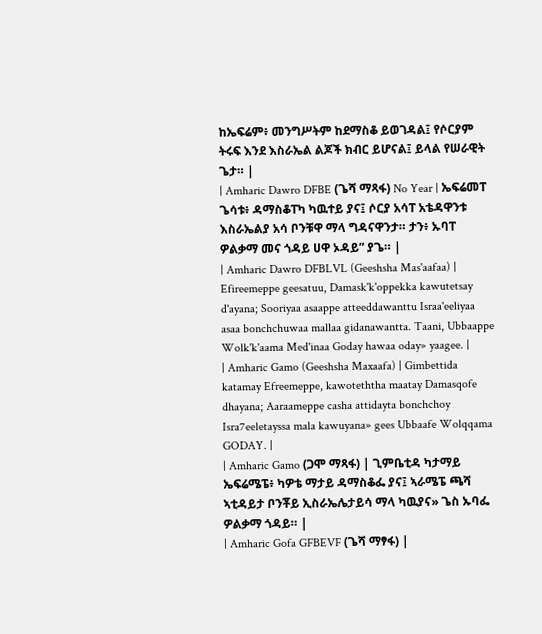ከኤፍሬም፥ መንግሥትም ከደማስቆ ይወገዳል፤ የሶርያም ትሩፍ እንደ እስራኤል ልጆች ክብር ይሆናል፤ ይላል የሠራዊት ጌታ። |
| Amharic Dawro DFBE (ጌሻ ማጻፋ) No Year | ኤፍሬመፐ ጌሳቱ፥ ዳማስቆፐካ ካዉተይ ያና፤ ሶርያ አሳፐ አቴዳዋንቱ እስራኤልያ አሳ ቦንቹዋ ማላ ግዳናዋንታ። ታን፥ ኡባፐ ዎልቃማ መና ጎዳይ ሀዋ ኦዳይ” ያጌ። |
| Amharic Dawro DFBLVL (Geeshsha Mas'aafaa) | Efireemeppe geesatuu, Damask'k'oppekka kawutetsay d'ayana; Sooriyaa asaappe atteeddawanttu Israa'eeliyaa asaa bonchchuwaa mallaa gidanawantta. Taani, Ubbaappe Wolk'k'aama Med'inaa Goday hawaa oday» yaagee. |
| Amharic Gamo (Geeshsha Maxaafa) | Gimbettida katamay Efreemeppe, kawoteththa maatay Damasqofe dhayana; Aaraameppe casha attidayta bonchchoy Isra7eeletayssa mala kawuyana» gees Ubbaafe Wolqqama GODAY. |
| Amharic Gamo (ጋሞ ማጻፋ) | ጊምቤቲዳ ካታማይ ኤፍሬሜፔ፥ ካዎቴ ማታይ ዳማስቆፌ ያና፤ ኣራሜፔ ጫሻ ኣቲዳይታ ቦንቾይ ኢስራኤሌታይሳ ማላ ካዉያና» ጌስ ኡባፌ ዎልቃማ ጎዳይ። |
| Amharic Gofa GFBEVF (ጌሻ ማፃፋ) |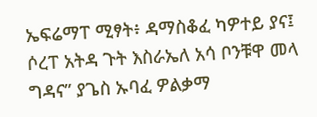ኤፍሬማፐ ሚፃት፥ ዳማስቆፈ ካዎተይ ያና፤ ሶረፐ አትዳ ጉት እስራኤለ አሳ ቦንቹዋ መላ ግዳና” ያጌስ ኡባፈ ዎልቃማ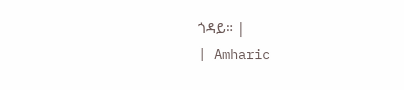ጎዳይ። |
| Amharic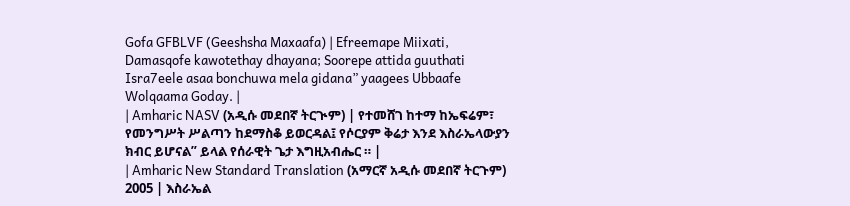Gofa GFBLVF (Geeshsha Maxaafa) | Efreemape Miixati, Damasqofe kawotethay dhayana; Soorepe attida guuthati Isra7eele asaa bonchuwa mela gidana” yaagees Ubbaafe Wolqaama Goday. |
| Amharic NASV (አዲሱ መደበኛ ትርጒም) | የተመሸገ ከተማ ከኤፍሬም፣ የመንግሥት ሥልጣን ከደማስቆ ይወርዳል፤ የሶርያም ቅሬታ እንደ እስራኤላውያን ክብር ይሆናል” ይላል የሰራዊት ጌታ እግዚአብሔር ። |
| Amharic New Standard Translation (አማርኛ አዲሱ መደበኛ ትርጉም) 2005 | እስራኤል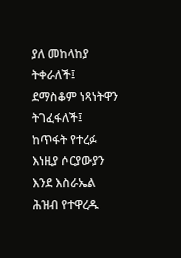ያለ መከላከያ ትቀራለች፤ ደማስቆም ነጻነትዋን ትገፈፋለች፤ ከጥፋት የተረፉ እነዚያ ሶርያውያን እንደ እስራኤል ሕዝብ የተዋረዱ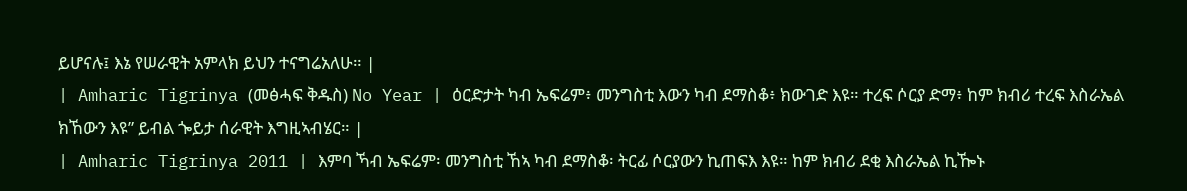ይሆናሉ፤ እኔ የሠራዊት አምላክ ይህን ተናግሬአለሁ። |
| Amharic Tigrinya (መፅሓፍ ቅዱስ) No Year | ዕርድታት ካብ ኤፍሬም፥ መንግስቲ እውን ካብ ደማስቆ፥ ክውገድ እዩ። ተረፍ ሶርያ ድማ፥ ከም ክብሪ ተረፍ እስራኤል ክኸውን እዩ” ይብል ጐይታ ሰራዊት እግዚኣብሄር። |
| Amharic Tigrinya 2011 | እምባ ኻብ ኤፍሬም፡ መንግስቲ ኸኣ ካብ ደማስቆ፡ ትርፊ ሶርያውን ኪጠፍእ እዩ። ከም ክብሪ ደቂ እስራኤል ኪዀኑ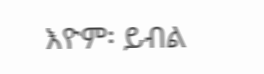እዮም፡ ይብል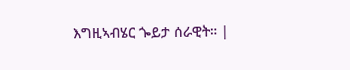እግዚኣብሄር ጐይታ ሰራዊት። |